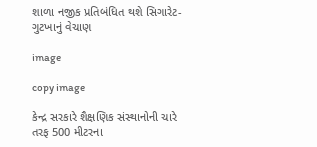શાળા નજીક પ્રતિબંધિત થશે સિગારેટ-ગુટખાનું વેચાણ

image

copy image

કેન્દ્ર સરકારે શૈક્ષણિક સંસ્થાનોની ચારે તરફ 500 મીટરના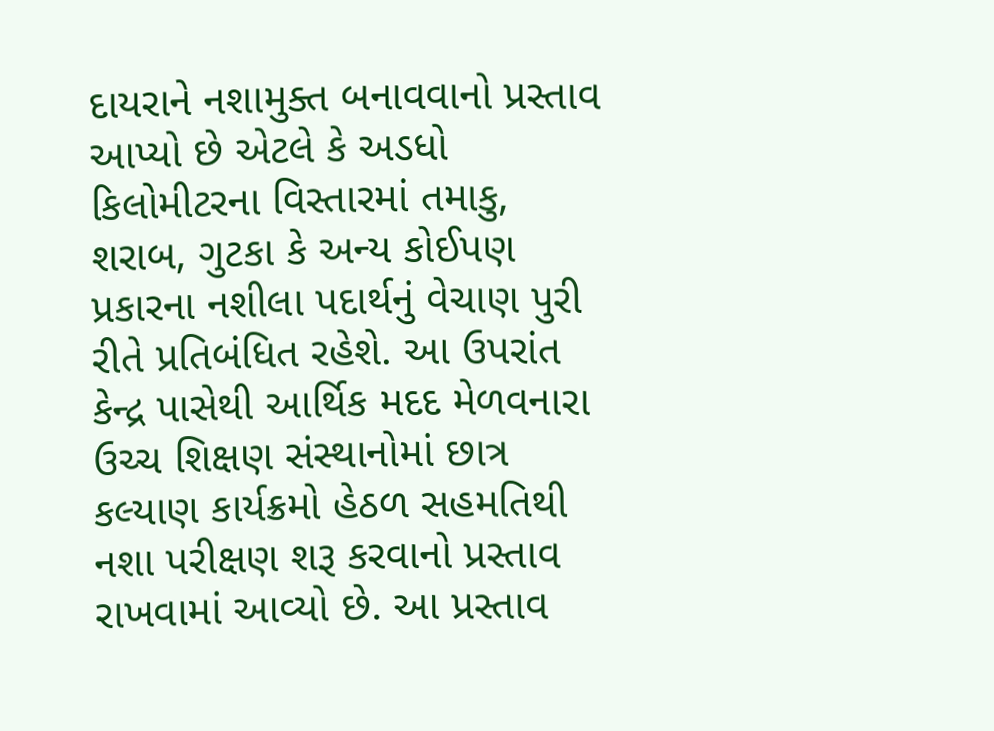દાયરાને નશામુક્ત બનાવવાનો પ્રસ્તાવ આપ્યો છે એટલે કે અડધો કિલોમીટરના વિસ્તારમાં તમાકુ, શરાબ, ગુટકા કે અન્ય કોઈપણ પ્રકારના નશીલા પદાર્થનું વેચાણ પુરી રીતે પ્રતિબંધિત રહેશે. આ ઉપરાંત કેન્દ્ર પાસેથી આર્થિક મદદ મેળવનારા ઉચ્ચ શિક્ષણ સંસ્થાનોમાં છાત્ર કલ્યાણ કાર્યક્રમો હેઠળ સહમતિથી નશા પરીક્ષણ શરૂ કરવાનો પ્રસ્તાવ રાખવામાં આવ્યો છે. આ પ્રસ્તાવ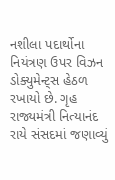નશીલા પદાર્થોના નિયંત્રણ ઉપર વિઝન ડોક્યુમેન્ટ્સ હેઠળ રખાયો છે. ગૃહ રાજ્યમંત્રી નિત્યાનંદ રાયે સંસદમાં જણાવ્યું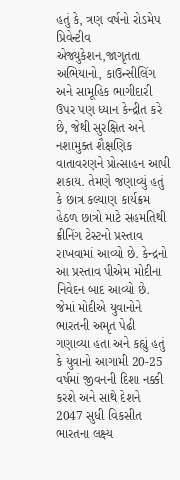હતું કે, ત્રણ વર્ષનો રોડમેપ પ્રિવેન્ટીવ એજ્યુકેશન,જાગૃતતા અભિયાનો, કાઉન્સીલિંગ અને સામૂહિક ભાગીદારી ઉપર પણ ધ્યાન કેન્દ્રીત કરે છે, જેથી સુરક્ષિત અને નશામુક્ત શૈક્ષણિક વાતાવરણને પ્રોત્સાહન આપી શકાય. તેમણે જણાવ્યું હતું કે છાત્ર કલ્યાણ કાર્યક્રમ હેઠળ છાત્રો માટે સહમતિથી ક્રીનિંગ ટેસ્ટનો પ્રસ્તાવ રાખવામાં આવ્યો છે. કેન્દ્રનો આ પ્રસ્તાવ પીએમ મોદીના નિવેદન બાદ આવ્યો છે. જેમાં મોદીએ યુવાનોને ભારતની અમૃત પેઢી ગણાવ્યા હતા અને કહ્યું હતું કે યુવાનો આગામી 20-25 વર્ષમાં જીવનની દિશા નક્કી કરશે અને સાથે દેશને 2047 સુધી વિકસીત ભારતના લક્ષ્ય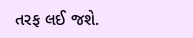તરફ લઈ જશે.